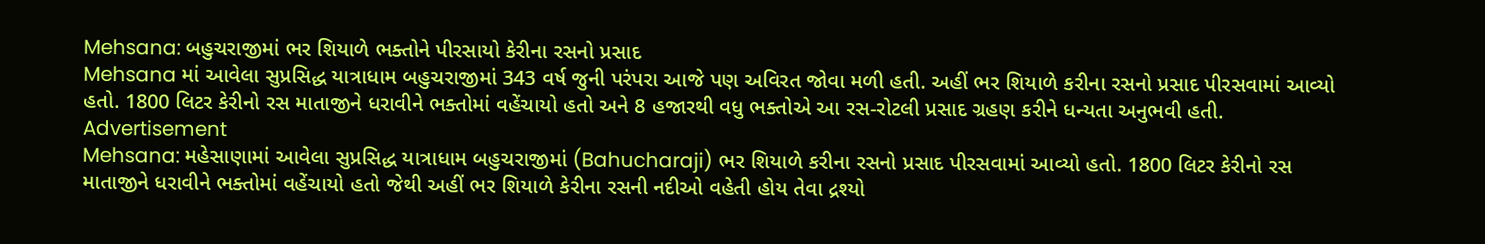Mehsana: બહુચરાજીમાં ભર શિયાળે ભક્તોને પીરસાયો કેરીના રસનો પ્રસાદ
Mehsana માં આવેલા સુપ્રસિદ્ધ યાત્રાધામ બહુચરાજીમાં 343 વર્ષ જુની પરંપરા આજે પણ અવિરત જોવા મળી હતી. અહીં ભર શિયાળે કરીના રસનો પ્રસાદ પીરસવામાં આવ્યો હતો. 1800 લિટર કેરીનો રસ માતાજીને ધરાવીને ભક્તોમાં વહેંચાયો હતો અને 8 હજારથી વધુ ભક્તોએ આ રસ-રોટલી પ્રસાદ ગ્રહણ કરીને ધન્યતા અનુભવી હતી.
Advertisement
Mehsana: મહેસાણામાં આવેલા સુપ્રસિદ્ધ યાત્રાધામ બહુચરાજીમાં (Bahucharaji) ભર શિયાળે કરીના રસનો પ્રસાદ પીરસવામાં આવ્યો હતો. 1800 લિટર કેરીનો રસ માતાજીને ધરાવીને ભક્તોમાં વહેંચાયો હતો જેથી અહીં ભર શિયાળે કેરીના રસની નદીઓ વહેતી હોય તેવા દ્રશ્યો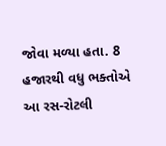જોવા મળ્યા હતા. 8 હજારથી વધુ ભક્તોએ આ રસ-રોટલી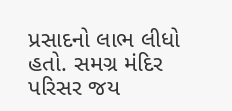પ્રસાદનો લાભ લીધો હતો. સમગ્ર મંદિર પરિસર જય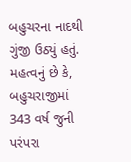બહુચરના નાદથી ગુંજી ઉઠ્યું હતું. મહત્વનું છે કે, બહુચરાજીમાં 343 વર્ષ જુની પરંપરા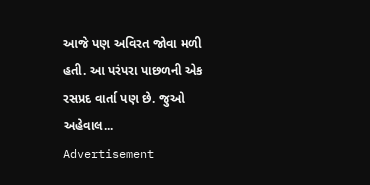આજે પણ અવિરત જોવા મળી હતી. આ પરંપરા પાછળની એક રસપ્રદ વાર્તા પણ છે. જુઓ અહેવાલ...
Advertisement